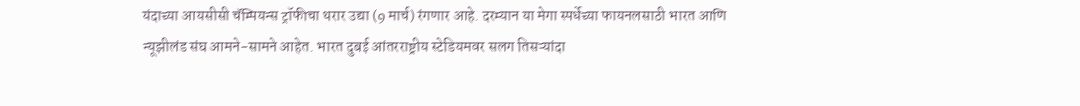यंदाच्या आयसीसी चॅम्पियन्स ट्रॉफीचा थरार उद्या (9 मार्च) रंगणार आहे. दरम्यान या मेगा स्पर्धेच्या फायनलसाठी भारत आणि न्यूझीलंड संघ आमने-सामने आहेत. भारत दुबई आंतरराष्ट्रीय स्टेडियमवर सलग तिसऱ्यांदा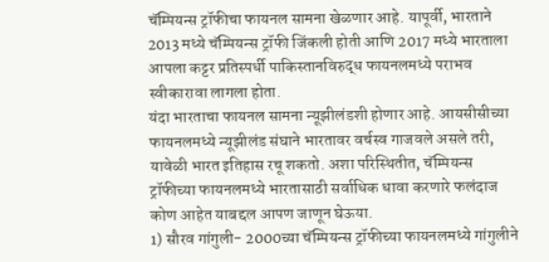चॅम्पियन्स ट्रॉफीचा फायनल सामना खेळणार आहे. यापूर्वी, भारताने 2013 मध्ये चॅम्पियन्स ट्रॉफी जिंकली होती आणि 2017 मध्ये भारताला आपला कट्टर प्रतिस्पर्धी पाकिस्तानविरुद्ध फायनलमध्ये पराभव स्वीकारावा लागला होता.
यंदा भारताचा फायनल सामना न्यूझीलंडशी होणार आहे. आयसीसीच्या फायनलमध्ये न्यूझीलंड संघाने भारतावर वर्चस्व गाजवले असले तरी, यावेळी भारत इतिहास रचू शकतो. अशा परिस्थितीत, चॅम्पियन्स ट्रॉफीच्या फायनलमध्ये भारतासाठी सर्वाधिक धावा करणारे फलंदाज कोण आहेत याबद्दल आपण जाणून घेऊया.
1) सौरव गांगुली- 2000च्या चॅम्पियन्स ट्रॉफीच्या फायनलमध्ये गांगुलीने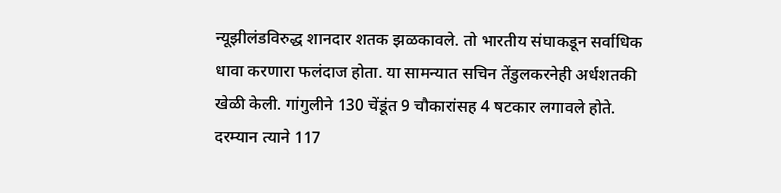न्यूझीलंडविरुद्ध शानदार शतक झळकावले. तो भारतीय संघाकडून सर्वाधिक धावा करणारा फलंदाज होता. या सामन्यात सचिन तेंडुलकरनेही अर्धशतकी खेळी केली. गांगुलीने 130 चेंडूंत 9 चौकारांसह 4 षटकार लगावले होते. दरम्यान त्याने 117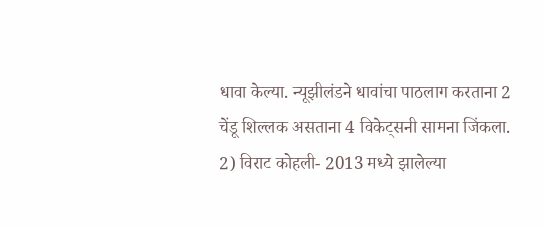धावा केल्या. न्यूझीलंडने धावांचा पाठलाग करताना 2 चेंडू शिल्लक असताना 4 विकेट्सनी सामना जिंकला.
2) विराट कोहली- 2013 मध्ये झालेल्या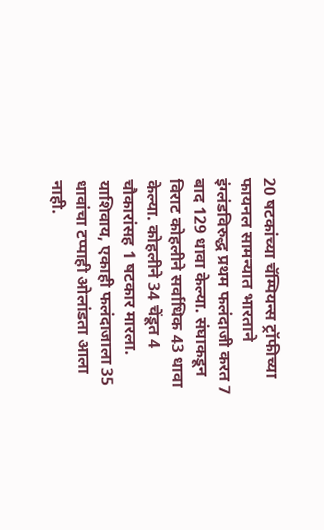20 षटकांच्या चॅम्पियन्स ट्रॉफीच्या फायनल सामन्यात भारताने इंग्लंडविरुद्ध प्रथम फलंदाजी करत 7 बाद 129 धावा केल्या. संघाकडून विराट कोहलीने सर्वाधिक 43 धावा केल्या. कोहलीने 34 चेंडूत 4 चौकारांसह 1 षटकार मारला. याशिवाय, एकाही फलंदाजाला 35 धावांचा टप्पाही ओलांडता आला नाही.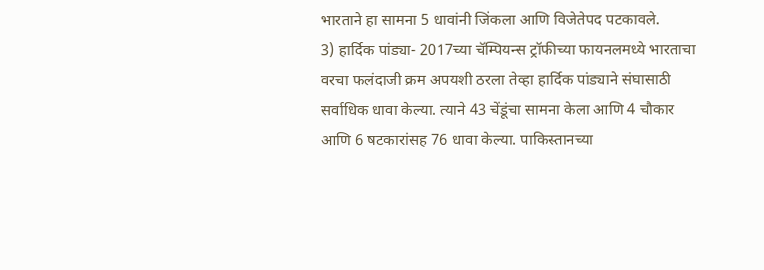भारताने हा सामना 5 धावांनी जिंकला आणि विजेतेपद पटकावले.
3) हार्दिक पांड्या- 2017च्या चॅम्पियन्स ट्रॉफीच्या फायनलमध्ये भारताचा वरचा फलंदाजी क्रम अपयशी ठरला तेव्हा हार्दिक पांड्याने संघासाठी सर्वाधिक धावा केल्या. त्याने 43 चेंडूंचा सामना केला आणि 4 चौकार आणि 6 षटकारांसह 76 धावा केल्या. पाकिस्तानच्या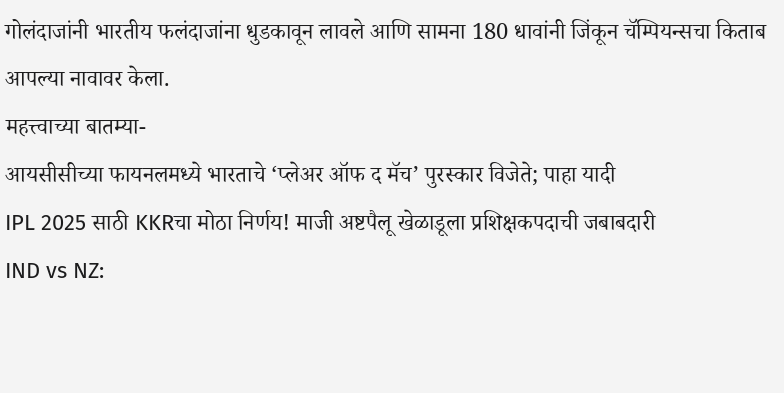गोलंदाजांनी भारतीय फलंदाजांना धुडकावून लावले आणि सामना 180 धावांनी जिंकून चॅम्पियन्सचा किताब आपल्या नावावर केला.
महत्त्वाच्या बातम्या-
आयसीसीच्या फायनलमध्ये भारताचे ‘प्लेअर ऑफ द मॅच’ पुरस्कार विजेते; पाहा यादी
IPL 2025 साठी KKRचा मोठा निर्णय! माजी अष्टपैलू खेळाडूला प्रशिक्षकपदाची जबाबदारी
IND vs NZ: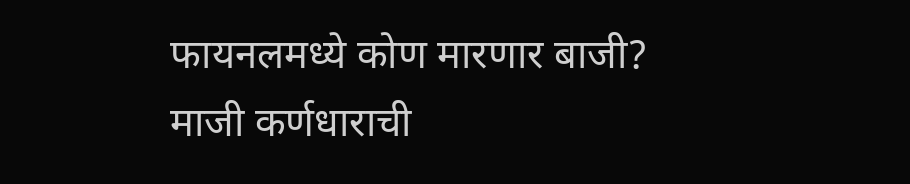फायनलमध्ये कोण मारणार बाजी? माजी कर्णधाराची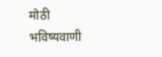मोठी भविष्यवाणी